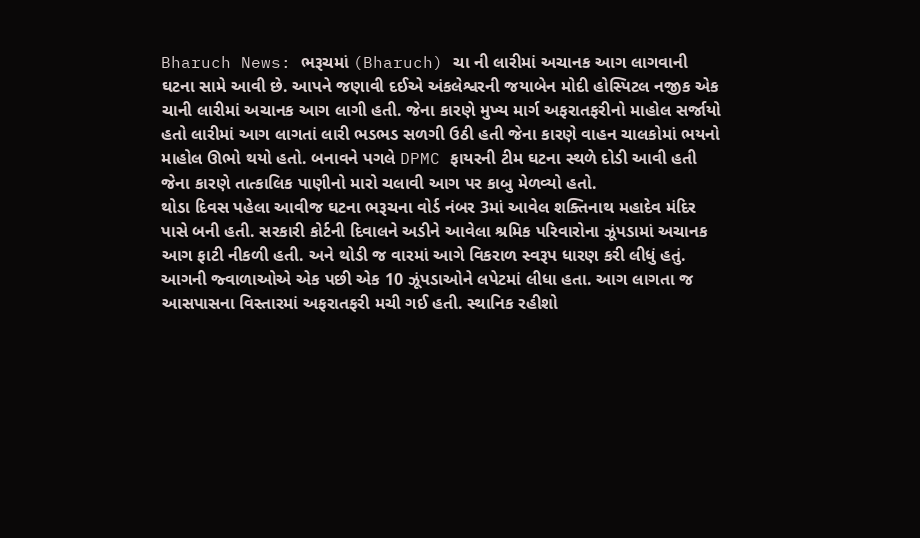Bharuch News: ભરૂચમાં (Bharuch) ચા ની લારીમાં અચાનક આગ લાગવાની ઘટના સામે આવી છે. આપને જણાવી દઈએ અંકલેશ્વરની જયાબેન મોદી હોસ્પિટલ નજીક એક ચાની લારીમાં અચાનક આગ લાગી હતી. જેના કારણે મુખ્ય માર્ગ અફરાતફરીનો માહોલ સર્જાયો હતો લારીમાં આગ લાગતાં લારી ભડભડ સળગી ઉઠી હતી જેના કારણે વાહન ચાલકોમાં ભયનો માહોલ ઊભો થયો હતો. બનાવને પગલે DPMC ફાયરની ટીમ ઘટના સ્થળે દોડી આવી હતી જેના કારણે તાત્કાલિક પાણીનો મારો ચલાવી આગ પર કાબુ મેળવ્યો હતો.
થોડા દિવસ પહેલા આવીજ ઘટના ભરૂચના વોર્ડ નંબર 3માં આવેલ શક્તિનાથ મહાદેવ મંદિર પાસે બની હતી. સરકારી કોર્ટની દિવાલને અડીને આવેલા શ્રમિક પરિવારોના ઝૂંપડામાં અચાનક આગ ફાટી નીકળી હતી. અને થોડી જ વારમાં આગે વિકરાળ સ્વરૂપ ધારણ કરી લીધું હતું. આગની જ્વાળાઓએ એક પછી એક 10 ઝૂંપડાઓને લપેટમાં લીધા હતા. આગ લાગતા જ આસપાસના વિસ્તારમાં અફરાતફરી મચી ગઈ હતી. સ્થાનિક રહીશો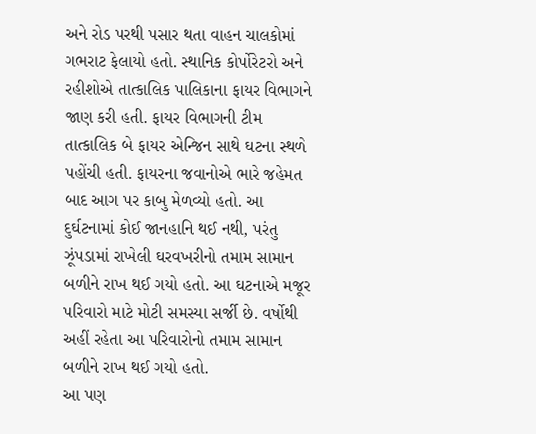અને રોડ પરથી પસાર થતા વાહન ચાલકોમાં ગભરાટ ફેલાયો હતો. સ્થાનિક કોર્પોરેટરો અને રહીશોએ તાત્કાલિક પાલિકાના ફાયર વિભાગને જાણ કરી હતી. ફાયર વિભાગની ટીમ તાત્કાલિક બે ફાયર એન્જિન સાથે ઘટના સ્થળે પહોંચી હતી. ફાયરના જવાનોએ ભારે જહેમત બાદ આગ પર કાબુ મેળવ્યો હતો. આ દુર્ઘટનામાં કોઈ જાનહાનિ થઈ નથી, પરંતુ ઝૂંપડામાં રાખેલી ઘરવખરીનો તમામ સામાન બળીને રાખ થઈ ગયો હતો. આ ઘટનાએ મજૂર પરિવારો માટે મોટી સમસ્યા સર્જી છે. વર્ષોથી અહીં રહેતા આ પરિવારોનો તમામ સામાન બળીને રાખ થઈ ગયો હતો.
આ પણ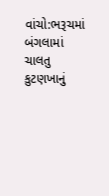વાંચો:ભરૂચમાં બંગલામાં ચાલતુ કુટણખાનું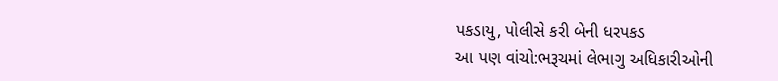પકડાયુ, પોલીસે કરી બેની ધરપકડ
આ પણ વાંચો:ભરૂચમાં લેભાગુ અધિકારીઓની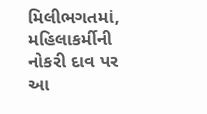મિલીભગતમાં, મહિલાકર્મીની નોકરી દાવ પર
આ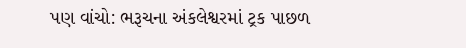પણ વાંચો: ભરૂચના અંકલેશ્વરમાં ટ્રક પાછળ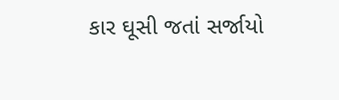કાર ઘૂસી જતાં સર્જાયો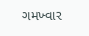ગમખ્વાર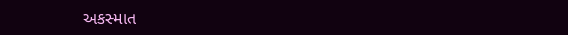અકસ્માત